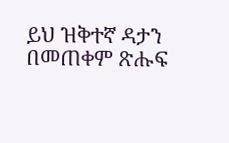ይህ ዝቅተኛ ዳታን በመጠቀም ጽሑፍ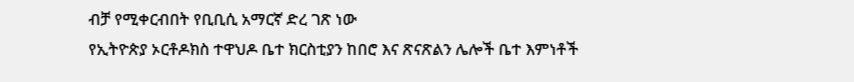ብቻ የሚቀርብበት የቢቢሲ አማርኛ ድረ ገጽ ነው
የኢትዮጵያ ኦርቶዶክስ ተዋህዶ ቤተ ክርስቲያን ከበሮ እና ጽናጽልን ሌሎች ቤተ እምነቶች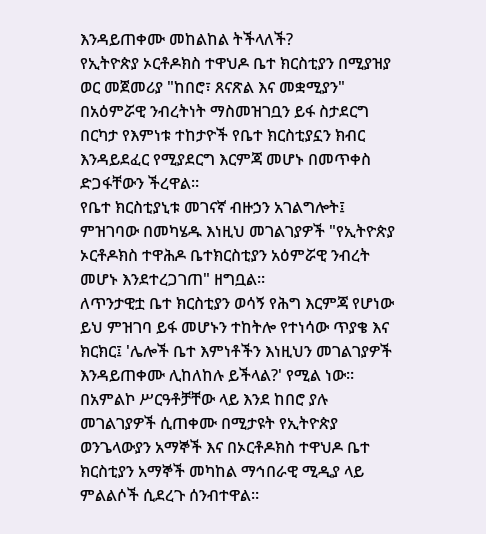እንዳይጠቀሙ መከልከል ትችላለች?
የኢትዮጵያ ኦርቶዶክስ ተዋህዶ ቤተ ክርስቲያን በሚያዝያ ወር መጀመሪያ "ከበሮ፣ ጸናጽል እና መቋሚያን" በአዕምሯዊ ንብረትነት ማስመዝገቧን ይፋ ስታደርግ በርካታ የእምነቱ ተከታዮች የቤተ ክርስቲያኗን ክብር እንዳይደፈር የሚያደርግ እርምጃ መሆኑ በመጥቀስ ድጋፋቸውን ችረዋል።
የቤተ ክርስቲያኒቱ መገናኛ ብዙኃን አገልግሎት፤ ምዝገባው በመካሄዱ እነዚህ መገልገያዎች "የኢትዮጵያ ኦርቶዶክስ ተዋሕዶ ቤተክርስቲያን አዕምሯዊ ንብረት መሆኑ እንደተረጋገጠ" ዘግቧል።
ለጥንታዊቷ ቤተ ክርስቲያን ወሳኝ የሕግ እርምጃ የሆነው ይህ ምዝገባ ይፋ መሆኑን ተከትሎ የተነሳው ጥያቄ እና ክርክር፤ 'ሌሎች ቤተ እምነቶችን እነዚህን መገልገያዎች እንዳይጠቀሙ ሊከለከሉ ይችላል?' የሚል ነው።
በአምልኮ ሥርዓቶቻቸው ላይ እንደ ከበሮ ያሉ መገልገያዎች ሲጠቀሙ በሚታዩት የኢትዮጵያ ወንጌላውያን አማኞች እና በኦርቶዶክስ ተዋህዶ ቤተ ክርስቲያን አማኞች መካከል ማኅበራዊ ሚዲያ ላይ ምልልሶች ሲደረጉ ሰንብተዋል።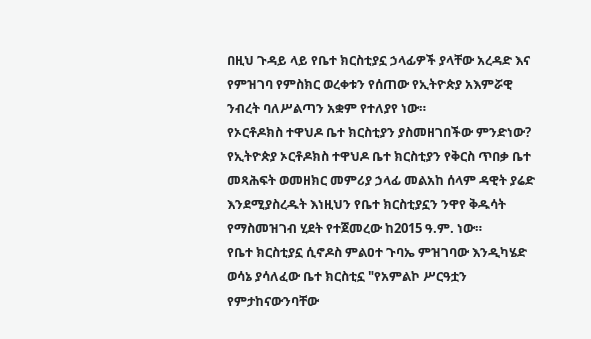በዚህ ጉዳይ ላይ የቤተ ክርስቲያኗ ኃላፊዎች ያላቸው አረዳድ እና የምዝገባ የምስክር ወረቀቱን የሰጠው የኢትዮጵያ አእምሯዊ ንብረት ባለሥልጣን አቋም የተለያየ ነው።
የኦርቶዶክስ ተዋህዶ ቤተ ክርስቲያን ያስመዘገበችው ምንድነው?
የኢትዮጵያ ኦርቶዶክስ ተዋህዶ ቤተ ክርስቲያን የቅርስ ጥበቃ ቤተ መጻሕፍት ወመዘክር መምሪያ ኃላፊ መልአከ ሰላም ዳዊት ያሬድ እንደሚያስረዱት እነዚህን የቤተ ክርስቲያኗን ንዋየ ቅዱሳት የማስመዝገብ ሂደት የተጀመረው ከ2015 ዓ.ም. ነው።
የቤተ ክርስቲያኗ ሲኖዶስ ምልዐተ ጉባኤ ምዝገባው እንዲካሄድ ወሳኔ ያሳለፈው ቤተ ክርስቲኗ "የአምልኮ ሥርዓቷን የምታከናውንባቸው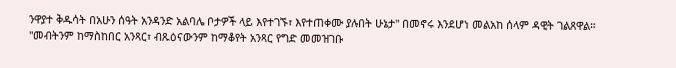ንዋያተ ቅዱሳት በአሁን ሰዓት አንዳንድ አልባሌ ቦታዎች ላይ እየተገኙ፣ እየተጠቀሙ ያሉበት ሁኔታ" በመኖሩ እንደሆነ መልአከ ሰላም ዳዊት ገልጸዋል።
"መብትንም ከማስከበር አንጻር፣ ብጹዕናውንም ከማቆየት አንጻር የግድ መመዝገቡ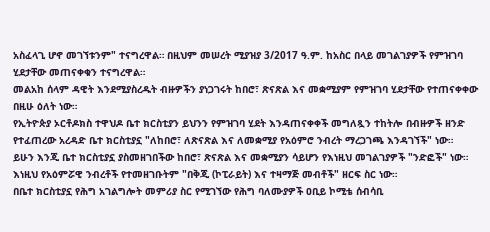አስፈላጊ ሆኖ መገኘቱንም" ተናግረዋል። በዚህም መሠረት ሚያዝያ 3/2017 ዓ.ም. ከአስር በላይ መገልገያዎች የምዝገባ ሂደታቸው መጠናቀቁን ተናግረዋል።
መልአከ ሰላም ዳዊት እንደሚያስረዱት ብዙዎችን ያነጋገሩት ከበሮ፣ ጽናጽል እና መቋሚያም የምዝገባ ሂደታቸው የተጠናቀቀው በዚሁ ዕለት ነው።
የኢትዮጵያ ኦርቶዶክስ ተዋህዶ ቤተ ክርስቲያን ይህንን የምዝገባ ሂደት እንዳጠናቀቀች መግለጿን ተከትሎ በብዙዎች ዘንድ የተፈጠረው አረዳድ ቤተ ክርስቲያኗ "ለከበሮ፣ ለጽናጽል እና ለመቋሚያ የአዕምሮ ንብረት ማረጋገጫ እንዳገኘች" ነው።
ይሁን እንጂ ቤተ ክርስቲያኗ ያስመዘገበችው ከበሮ፣ ጽናጽል እና መቋሚያን ሳይሆን የእነዚህ መገልገያዎች "ንድፎች" ነው። እነዚህ የአዕምሯዊ ንብረቶች የተመዘገቡትም "በቅጂ (ኮፒራይት) እና ተዛማጅ መብቶች" ዘርፍ ስር ነው።
በቤተ ክርስቲያኗ የሕግ አገልግሎት መምሪያ ስር የሚገኘው የሕግ ባለሙያዎች ዐቢይ ኮሚቴ ሰብሳቢ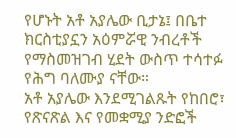የሆኑት አቶ አያሌው ቢታኔ፤ በቤተ ክርስቲያኗን አዕምሯዊ ንብረቶች የማስመዝገብ ሂደት ውስጥ ተሳተፉ የሕግ ባለሙያ ናቸው።
አቶ አያሌው እንደሚገልጹት የከበሮ፣ የጽናጽል እና የመቋሚያ ንድፎች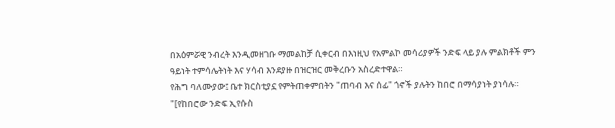በአዕምሯዊ ንብረት እንዲመዘገቡ ማመልከቻ ሲቀርብ በእነዚህ የአምልኮ መሳሪያዎች ንድፍ ላይ ያሉ ምልክቶች ምን ዓይነት ተምሳሌትነት እና ሃሳብ እንደያዙ በዝርዝር መቅረቡን አስረድተዋል።
የሕግ ባለሙያው፤ ቤተ ክርስቲያኗ የምትጠቀምበትን "ጠባብ እና ሰፊ" ጎኖች ያሉትን ከበሮ በማሳያነት ያነሳሉ።
"[የከበሮው ንድፍ ኢየሱስ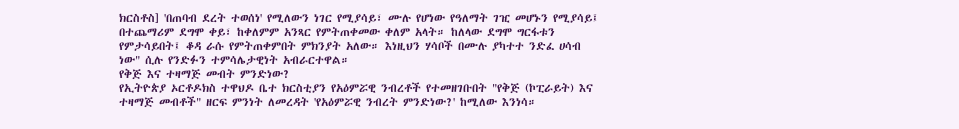ክርስቶስ] 'በጠባብ ደረት ተወሰነ' የሚለውን ነገር የሚያሳይ፣ ሙሉ የሆነው የዓለማት ገዢ መሆኑን የሚያሳይ፤ በተጨማሪም ደግሞ ቀይ፣ ከቀለምም አንጻር የምትጠቀመው ቀለም አላት። ከለላው ደግሞ ግርፋቱን የምታሳይበት፤ ቆዳ ራሱ የምትጠቀምበት ምክንያት አለው። እነዚህን ሃሳቦች በሙሉ ያካተተ ንድፈ ሀሳብ ነው" ሲሉ የንድፉን ተምሳሌታዊነት አብራርተዋል።
የቅጅ እና ተዛማጅ መብት ምንድነው?
የኢትዮጵያ ኦርቶዶክስ ተዋህዶ ቤተ ክርስቲያን የአዕምሯዊ ንብረቶች የተመዘገቡበት "የቅጅ (ኮፒራይት) እና ተዛማጅ መብቶች" ዘርፍ ምንነት ለመረዳት 'የአዕምሯዊ ንብረት ምንድነው?' ከሚለው እንነሳ።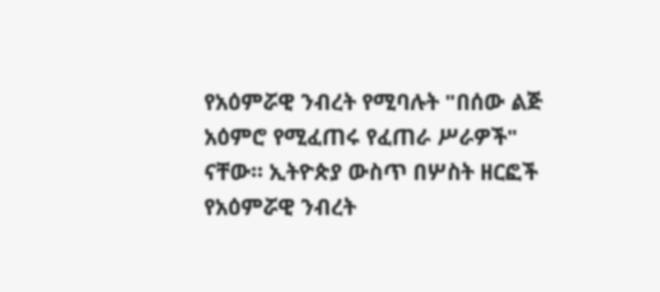የአዕምሯዊ ንብረት የሚባሉት "በሰው ልጅ አዕምሮ የሚፈጠሩ የፈጠራ ሥራዎች" ናቸው። ኢትዮጵያ ውስጥ በሦስት ዘርፎች የአዕምሯዊ ንብረት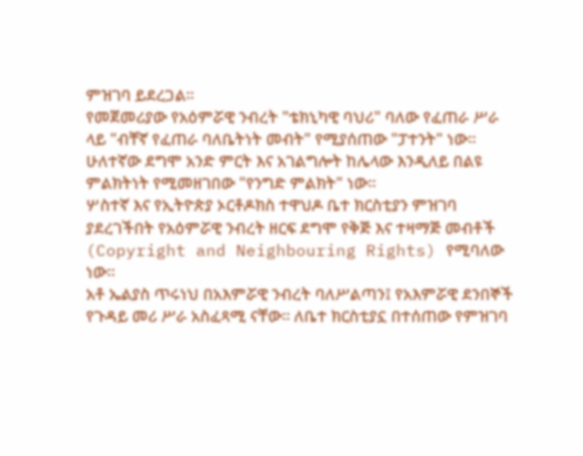ምዝገባ ይደረጋል።
የመጀመሪያው የአዕምሯዊ ንብረት "ቴክኒካዊ ባህሪ" ባለው የፈጠራ ሥራ ላይ "ብቸኛ የፈጠራ ባለቤትነት መብት" የሚያሰጠው "ፓተንት" ነው። ሁለተኛው ደግሞ አንድ ምርት እና አገልግሎት ከሌላው እንዲለይ በልዩ ምልክትነት የሚመዘገበው "የንግድ ምልክት" ነው።
ሦስተኛ እና የኢትዮጵያ ኦርቶዶክስ ተዋህዶ ቤተ ክርስቲያን ምዝገባ ያደረገችበት የአዕምሯዊ ንብረት ዘርፍ ደግሞ የቅጅ እና ተዛማጅ መብቶች (Copyright and Neighbouring Rights) የሚባለው ነው።
አቶ ኤልያስ ጥሩነህ በአእምሯዊ ንብረት ባለሥልጣን፤ የአእምሯዊ ደንበኞች የጉዳይ መሪ ሥራ አስፈጻሚ ናቸው። ለቤተ ክርስቲያኗ በተሰጠው የምዝገባ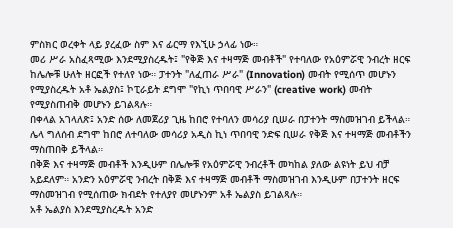ምስክር ወረቀት ላይ ያረፈው ስም እና ፊርማ የእኚሁ ኃላፊ ነው።
መሪ ሥራ አስፈጻሚው እንደሚያስረዱት፤ "የቅጅ እና ተዛማጅ መብቶች" የተባለው የአዕምሯዊ ንብረት ዘርፍ ከሌሎቹ ሁለት ዘርፎች የተለየ ነው። ፓተንት "ለፈጠራ ሥራ" (Innovation) መብት የሚሰጥ መሆኑን የሚያስረዱት አቶ ኤልያስ፤ ኮፒራይት ደግሞ "የኪነ ጥበባዊ ሥራን" (creative work) መብት የሚያስጠብቅ መሆኑን ይገልጻሉ።
በቀላል አገላለጽ፤ አንድ ሰው ለመጀሪያ ጊዜ ከበሮ የተባለን መሳሪያ ቢሠራ በፓተንት ማስመዝገብ ይችላል። ሌላ ግለሰብ ደግሞ ከበሮ ለተባለው መሳሪያ አዲስ ኪነ ጥበባዊ ንድፍ ቢሠራ የቅጅ እና ተዛማጅ መብቶችን ማስጠበቅ ይችላል።
በቅጅ እና ተዛማጅ መብቶች እንዲሁም በሌሎቹ የአዕምሯዊ ንብረቶች መካከል ያለው ልዩነት ይህ ብቻ አይደለም። አንድን አዕምሯዊ ንብረት በቅጅ እና ተዛማጅ መብቶች ማስመዝገብ እንዲሁም በፓተንት ዘርፍ ማስመዝገብ የሚሰጠው ክብደት የተለያየ መሆኑንም አቶ ኤልያስ ይገልጻሉ።
አቶ ኤልያስ እንደሚያስረዱት አንድ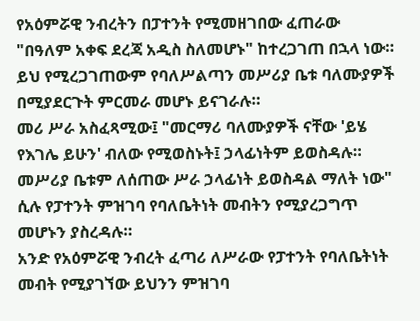የአዕምሯዊ ንብረትን በፓተንት የሚመዘገበው ፈጠራው "በዓለም አቀፍ ደረጃ አዲስ ስለመሆኑ" ከተረጋገጠ በኋላ ነው። ይህ የሚረጋገጠውም የባለሥልጣን መሥሪያ ቤቱ ባለሙያዎች በሚያደርጉት ምርመራ መሆኑ ይናገራሉ።
መሪ ሥራ አስፈጻሚው፤ "መርማሪ ባለሙያዎች ናቸው 'ይሄ የእገሌ ይሁን' ብለው የሚወስኑት፤ ኃላፊነትም ይወስዳሉ። መሥሪያ ቤቱም ለሰጠው ሥራ ኃላፊነት ይወስዳል ማለት ነው" ሲሉ የፓተንት ምዝገባ የባለቤትነት መብትን የሚያረጋግጥ መሆኑን ያስረዳሉ።
አንድ የአዕምሯዊ ንብረት ፈጣሪ ለሥራው የፓተንት የባለቤትነት መብት የሚያገኘው ይህንን ምዝገባ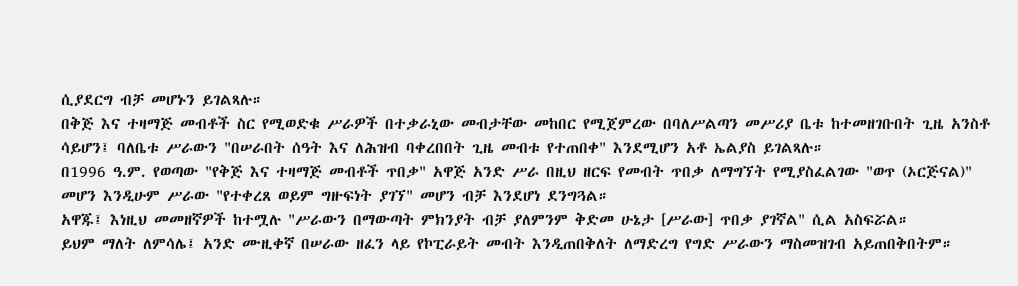ሲያደርግ ብቻ መሆኑን ይገልጻሉ።
በቅጅ እና ተዛማጅ መብቶች ስር የሚወድቁ ሥራዎች በተቃራኒው መብታቸው መከበር የሚጀምረው በባለሥልጣን መሥሪያ ቤቱ ከተመዘገቡበት ጊዜ አንስቶ ሳይሆን፤ ባለቤቱ ሥራውን "በሠራበት ሰዓት እና ለሕዝብ ባቀረበበት ጊዜ መብቱ የተጠበቀ" እንደሚሆን አቶ ኤልያስ ይገልጻሉ።
በ1996 ዓ.ም. የወጣው "የቅጅ እና ተዛማጅ መብቶች ጥበቃ" አዋጅ አንድ ሥራ በዚህ ዘርፍ የመብት ጥበቃ ለማግኘት የሚያስፈልገው "ወጥ (ኦርጅናል)" መሆን እንዲሁም ሥራው "የተቀረጸ ወይም ግዙፍነት ያገኘ" መሆን ብቻ እንደሆነ ደንግጓል።
አዋጁ፤ እነዚህ መመዘኛዎች ከተሟሉ "ሥራውን በማውጣት ምክንያት ብቻ ያለምንም ቅድመ ሁኔታ [ሥራው] ጥበቃ ያገኛል" ሲል አስፍሯል።
ይህም ማለት ለምሳሌ፤ አንድ ሙዚቀኛ በሠራው ዘፈን ላይ የኮፒራይት መብት እንዲጠበቅለት ለማድረግ የግድ ሥራውን ማስመዝገብ አይጠበቅበትም።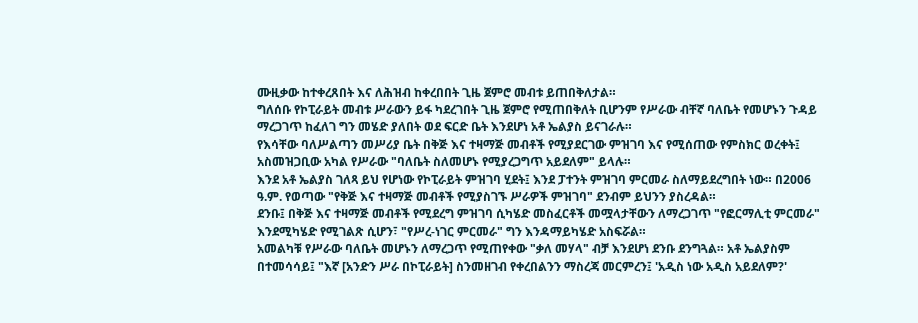ሙዚቃው ከተቀረጸበት እና ለሕዝብ ከቀረበበት ጊዜ ጀምሮ መብቱ ይጠበቅለታል።
ግለሰቡ የኮፒራይት መብቱ ሥራውን ይፋ ካደረገበት ጊዜ ጀምሮ የሚጠበቅለት ቢሆንም የሥራው ብቸኛ ባለቤት የመሆኑን ጉዳይ ማረጋገጥ ከፈለገ ግን መሄድ ያለበት ወደ ፍርድ ቤት እንደሆነ አቶ ኤልያስ ይናገራሉ።
የእሳቸው ባለሥልጣን መሥሪያ ቤት በቅጅ እና ተዛማጅ መብቶች የሚያደርገው ምዝገባ እና የሚሰጠው የምስክር ወረቀት፤ አስመዝጋቢው አካል የሥራው "ባለቤት ስለመሆኑ የሚያረጋግጥ አይደለም" ይላሉ።
እንደ አቶ ኤልያስ ገለጻ ይህ የሆነው የኮፒራይት ምዝገባ ሂደት፤ እንደ ፓተንት ምዝገባ ምርመራ ስለማይደረግበት ነው። በ2006 ዓ.ም. የወጣው "የቅጅ እና ተዛማጅ መብቶች የሚያስገኙ ሥራዎች ምዝገባ" ደንብም ይህንን ያስረዳል።
ደንቡ፤ በቅጅ እና ተዛማጅ መብቶች የሚደረግ ምዝገባ ሲካሄድ መስፈርቶች መሟላታቸውን ለማረጋገጥ "የፎርማሊቲ ምርመራ" እንደሚካሄድ የሚገልጽ ሲሆን፣ "የሥረ-ነገር ምርመራ" ግን እንዳማይካሄድ አስፍሯል።
አመልካቹ የሥራው ባለቤት መሆኑን ለማረጋጥ የሚጠየቀው "ቃለ መሃላ" ብቻ እንደሆነ ደንቡ ደንግጓል። አቶ ኤልያስም በተመሳሳይ፤ "እኛ [አንድን ሥራ በኮፒራይት] ስንመዘገብ የቀረበልንን ማስረጃ መርምረን፤ 'አዲስ ነው አዲስ አይደለም?'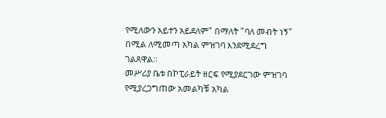የሚለውን አይተን አይደለም" በማለት "ባለ መብት ነኝ" በሚል ለሚመጣ አካል ምዝገባ እንደሚደረግ ገልጸዋል።
መሥሪያ ቤቱ በኮፒራይት ዘርፍ የሚያደርገው ምዝገባ የሚያረጋግጠው አመልካቹ አካል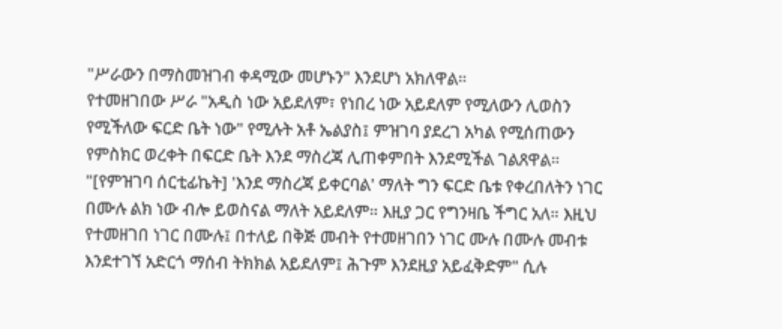"ሥራውን በማስመዝገብ ቀዳሚው መሆኑን" እንደሆነ አክለዋል።
የተመዘገበው ሥራ "አዲስ ነው አይደለም፣ የነበረ ነው አይደለም የሚለውን ሊወስን የሚችለው ፍርድ ቤት ነው" የሚሉት አቶ ኤልያስ፤ ምዝገባ ያደረገ አካል የሚሰጠውን የምስክር ወረቀት በፍርድ ቤት እንደ ማስረጃ ሊጠቀምበት እንደሚችል ገልጸዋል።
"[የምዝገባ ሰርቲፊኬት] 'እንደ ማስረጃ ይቀርባል' ማለት ግን ፍርድ ቤቱ የቀረበለትን ነገር በሙሉ ልክ ነው ብሎ ይወስናል ማለት አይደለም። እዚያ ጋር የግንዛቤ ችግር አለ። እዚህ የተመዘገበ ነገር በሙሉ፤ በተለይ በቅጅ መብት የተመዘገበን ነገር ሙሉ በሙሉ መብቱ እንደተገኘ አድርጎ ማሰብ ትክክል አይደለም፤ ሕጉም እንደዚያ አይፈቅድም" ሲሉ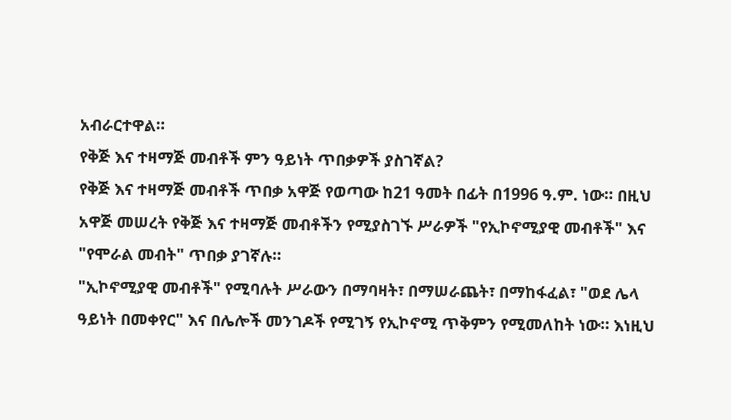አብራርተዋል።
የቅጅ እና ተዛማጅ መብቶች ምን ዓይነት ጥበቃዎች ያስገኛል?
የቅጅ እና ተዛማጅ መብቶች ጥበቃ አዋጅ የወጣው ከ21 ዓመት በፊት በ1996 ዓ.ም. ነው። በዚህ አዋጅ መሠረት የቅጅ እና ተዛማጅ መብቶችን የሚያስገኙ ሥራዎች "የኢኮኖሚያዊ መብቶች" እና "የሞራል መብት" ጥበቃ ያገኛሉ።
"ኢኮኖሚያዊ መብቶች" የሚባሉት ሥራውን በማባዛት፣ በማሠራጨት፣ በማከፋፈል፣ "ወደ ሌላ ዓይነት በመቀየር" እና በሌሎች መንገዶች የሚገኝ የኢኮኖሚ ጥቅምን የሚመለከት ነው። እነዚህ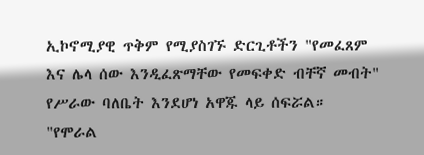ኢኮኖሚያዊ ጥቅም የሚያስገኙ ድርጊቶችን "የመፈጸም እና ሌላ ሰው እንዲፈጽማቸው የመፍቀድ ብቸኛ መብት" የሥራው ባለቤት እንደሆነ አዋጁ ላይ ሰፍሯል።
"የሞራል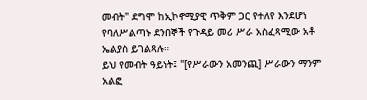መብት" ደግሞ ከኢኮኖሚያዊ ጥቅም ጋር የተለየ እንደሆነ የባለሥልጣኑ ደንበኞች የጉዳይ መሪ ሥራ አስፈጻሚው አቶ ኤልያስ ይገልጻሉ።
ይህ የመብት ዓይነት፤ "[የሥራውን አመንጪ] ሥራውን ማንም አልፎ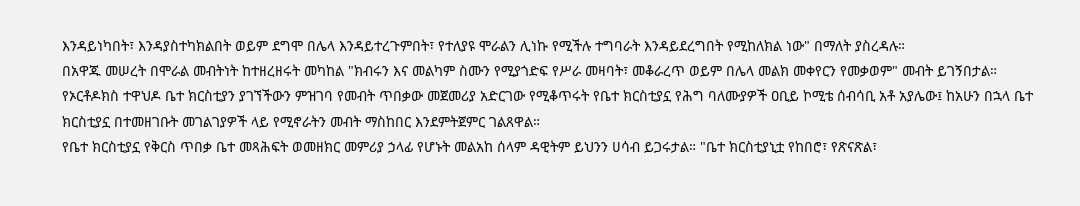እንዳይነካበት፣ እንዳያስተካክልበት ወይም ደግሞ በሌላ እንዳይተረጉምበት፣ የተለያዩ ሞራልን ሊነኩ የሚችሉ ተግባራት እንዳይደረግበት የሚከለክል ነው" በማለት ያስረዳሉ።
በአዋጁ መሠረት በሞራል መብትነት ከተዘረዘሩት መካከል "ክብሩን እና መልካም ስሙን የሚያጎድፍ የሥራ መዛባት፣ መቆራረጥ ወይም በሌላ መልክ መቀየርን የመቃወም" መብት ይገኝበታል።
የኦርቶዶክስ ተዋህዶ ቤተ ክርስቲያን ያገኘችውን ምዝገባ የመብት ጥበቃው መጀመሪያ አድርገው የሚቆጥሩት የቤተ ክርስቲያኗ የሕግ ባለሙያዎች ዐቢይ ኮሚቴ ሰብሳቢ አቶ አያሌው፤ ከአሁን በኋላ ቤተ ክርስቲያኗ በተመዘገቡት መገልገያዎች ላይ የሚኖራትን መብት ማስከበር እንደምትጀምር ገልጸዋል።
የቤተ ክርስቲያኗ የቅርስ ጥበቃ ቤተ መጻሕፍት ወመዘክር መምሪያ ኃላፊ የሆኑት መልአከ ሰላም ዳዊትም ይህንን ሀሳብ ይጋሩታል። "ቤተ ክርስቲያኒቷ የከበሮ፣ የጽናጽል፣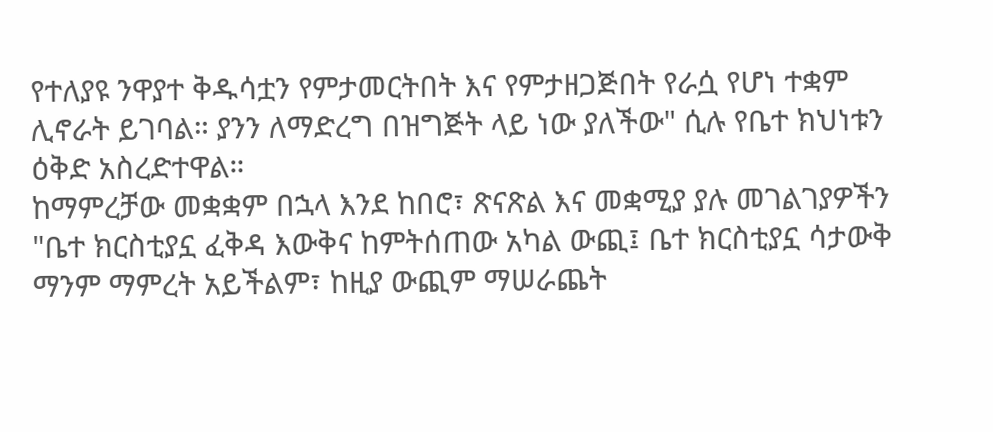የተለያዩ ንዋያተ ቅዱሳቷን የምታመርትበት እና የምታዘጋጅበት የራሷ የሆነ ተቋም ሊኖራት ይገባል። ያንን ለማድረግ በዝግጅት ላይ ነው ያለችው" ሲሉ የቤተ ክህነቱን ዕቅድ አስረድተዋል።
ከማምረቻው መቋቋም በኋላ እንደ ከበሮ፣ ጽናጽል እና መቋሚያ ያሉ መገልገያዎችን "ቤተ ክርስቲያኗ ፈቅዳ እውቅና ከምትሰጠው አካል ውጪ፤ ቤተ ክርስቲያኗ ሳታውቅ ማንም ማምረት አይችልም፣ ከዚያ ውጪም ማሠራጨት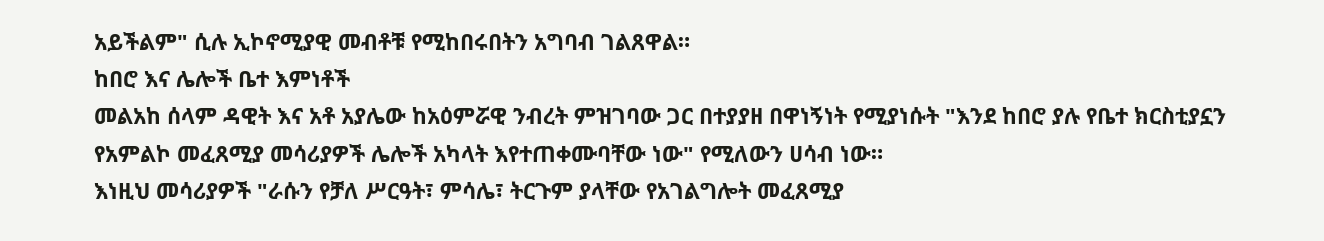አይችልም" ሲሉ ኢኮኖሚያዊ መብቶቹ የሚከበሩበትን አግባብ ገልጸዋል።
ከበሮ እና ሌሎች ቤተ እምነቶች
መልአከ ሰላም ዳዊት እና አቶ አያሌው ከአዕምሯዊ ንብረት ምዝገባው ጋር በተያያዘ በዋነኝነት የሚያነሱት "እንደ ከበሮ ያሉ የቤተ ክርስቲያኗን የአምልኮ መፈጸሚያ መሳሪያዎች ሌሎች አካላት እየተጠቀሙባቸው ነው" የሚለውን ሀሳብ ነው።
እነዚህ መሳሪያዎች "ራሱን የቻለ ሥርዓት፣ ምሳሌ፣ ትርጉም ያላቸው የአገልግሎት መፈጸሚያ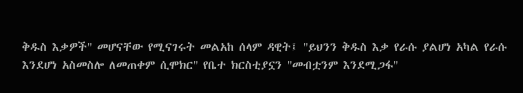ቅዱስ እቃዎች" መሆናቸው የሚናገሩት መልአከ ሰላም ዳዊት፤ "ይህንን ቅዱስ እቃ የራሱ ያልሆነ አካል የራሱ እንደሆነ አስመስሎ ለመጠቀም ሲሞክር" የቤተ ክርስቲያኗን "መብቷንም እንደሚጋፋ"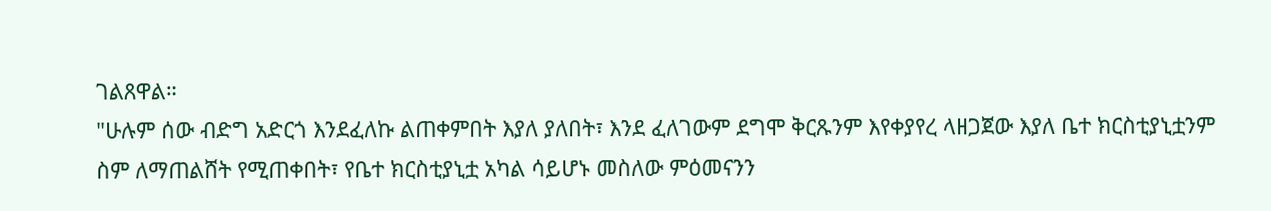ገልጸዋል።
"ሁሉም ሰው ብድግ አድርጎ እንደፈለኩ ልጠቀምበት እያለ ያለበት፣ እንደ ፈለገውም ደግሞ ቅርጹንም እየቀያየረ ላዘጋጀው እያለ ቤተ ክርስቲያኒቷንም ስም ለማጠልሸት የሚጠቀበት፣ የቤተ ክርስቲያኒቷ አካል ሳይሆኑ መስለው ምዕመናንን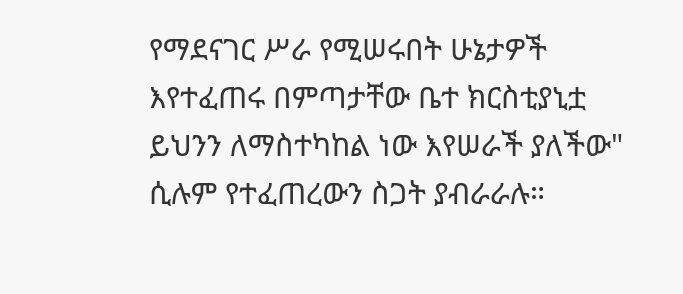የማደናገር ሥራ የሚሠሩበት ሁኔታዎች እየተፈጠሩ በምጣታቸው ቤተ ክርስቲያኒቷ ይህንን ለማስተካከል ነው እየሠራች ያለችው" ሲሉም የተፈጠረውን ስጋት ያብራራሉ።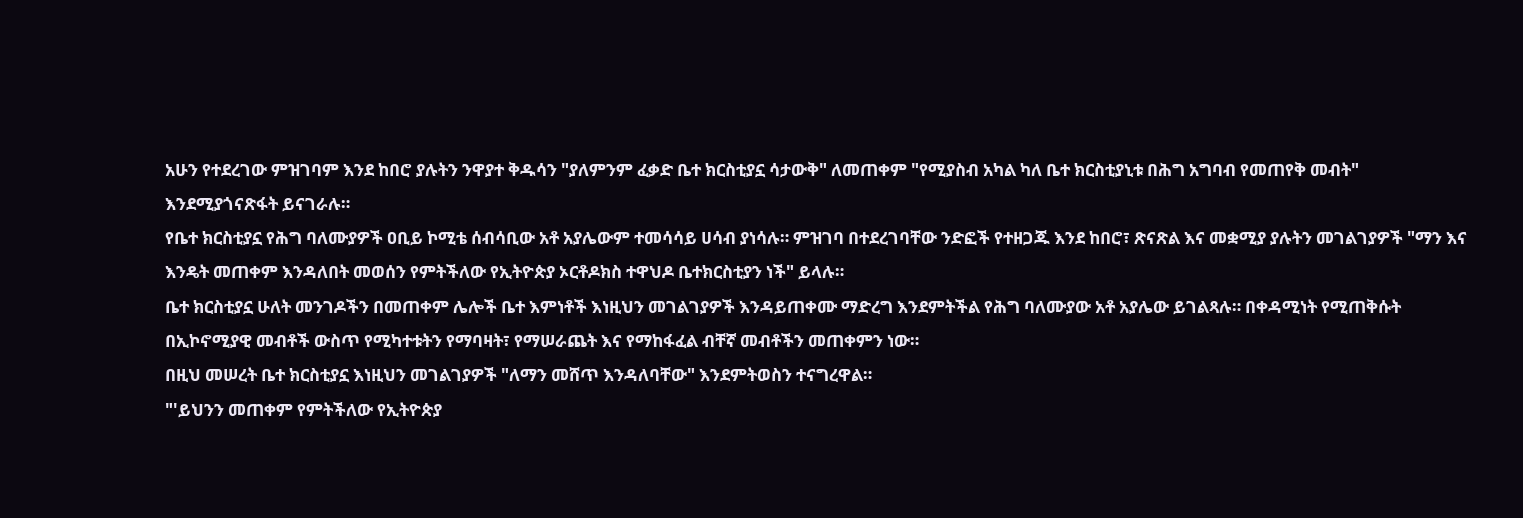አሁን የተደረገው ምዝገባም እንደ ከበሮ ያሉትን ንዋያተ ቅዱሳን "ያለምንም ፈቃድ ቤተ ክርስቲያኗ ሳታውቅ" ለመጠቀም "የሚያስብ አካል ካለ ቤተ ክርስቲያኒቱ በሕግ አግባብ የመጠየቅ መብት" እንደሚያጎናጽፋት ይናገራሉ።
የቤተ ክርስቲያኗ የሕግ ባለሙያዎች ዐቢይ ኮሚቴ ሰብሳቢው አቶ አያሌውም ተመሳሳይ ሀሳብ ያነሳሉ። ምዝገባ በተደረገባቸው ንድፎች የተዘጋጁ እንደ ከበሮ፣ ጽናጽል እና መቋሚያ ያሉትን መገልገያዎች "ማን እና እንዴት መጠቀም እንዳለበት መወሰን የምትችለው የኢትዮጵያ ኦርቶዶክስ ተዋህዶ ቤተክርስቲያን ነች" ይላሉ።
ቤተ ክርስቲያኗ ሁለት መንገዶችን በመጠቀም ሌሎች ቤተ እምነቶች እነዚህን መገልገያዎች እንዳይጠቀሙ ማድረግ እንደምትችል የሕግ ባለሙያው አቶ አያሌው ይገልጻሉ። በቀዳሚነት የሚጠቅሱት በኢኮኖሚያዊ መብቶች ውስጥ የሚካተቱትን የማባዛት፣ የማሠራጨት እና የማከፋፈል ብቸኛ መብቶችን መጠቀምን ነው።
በዚህ መሠረት ቤተ ክርስቲያኗ እነዚህን መገልገያዎች "ለማን መሸጥ እንዳለባቸው" እንደምትወስን ተናግረዋል።
"'ይህንን መጠቀም የምትችለው የኢትዮጵያ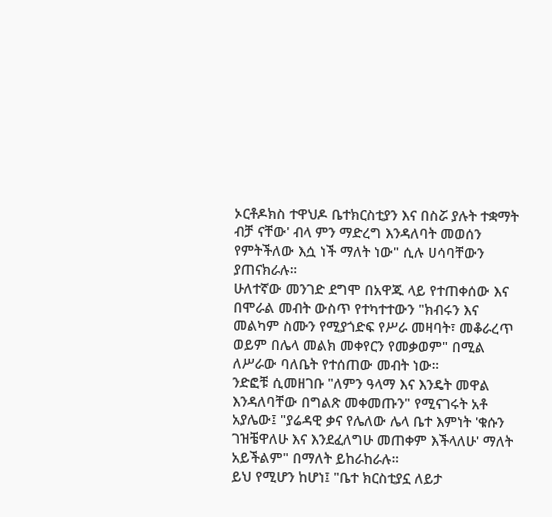ኦርቶዶክስ ተዋህዶ ቤተክርስቲያን እና በስሯ ያሉት ተቋማት ብቻ ናቸው' ብላ ምን ማድረግ እንዳለባት መወሰን የምትችለው እሷ ነች ማለት ነው" ሲሉ ሀሳባቸውን ያጠናክራሉ።
ሁለተኛው መንገድ ደግሞ በአዋጁ ላይ የተጠቀሰው እና በሞራል መብት ውስጥ የተካተተውን "ክብሩን እና መልካም ስሙን የሚያጎድፍ የሥራ መዛባት፣ መቆራረጥ ወይም በሌላ መልክ መቀየርን የመቃወም" በሚል ለሥራው ባለቤት የተሰጠው መብት ነው።
ንድፎቹ ሲመዘገቡ "ለምን ዓላማ እና እንዴት መዋል እንዳለባቸው በግልጽ መቀመጡን" የሚናገሩት አቶ አያሌው፤ "ያሬዳዊ ቃና የሌለው ሌላ ቤተ እምነት 'ቁሱን ገዝቼዋለሁ እና እንደፈለግሁ መጠቀም እችላለሁ' ማለት አይችልም" በማለት ይከራከራሉ።
ይህ የሚሆን ከሆነ፤ "ቤተ ክርስቲያኗ ለይታ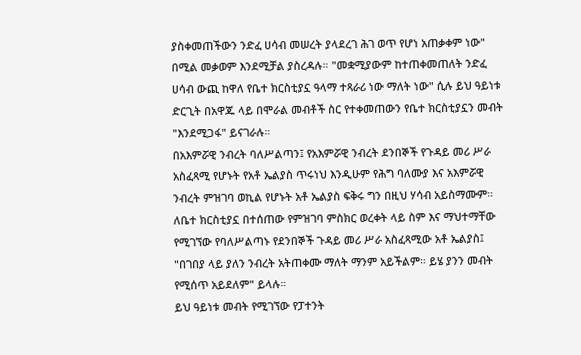ያስቀመጠችውን ንድፈ ሀሳብ መሠረት ያላደረገ ሕገ ወጥ የሆነ አጠቃቀም ነው" በሚል መቃወም እንደሚቻል ያስረዳሉ። "መቋሚያውም ከተጠቀመጠለት ንድፈ ሀሳብ ውጪ ከዋለ የቤተ ክርስቲያኗ ዓላማ ተጻራሪ ነው ማለት ነው" ሲሉ ይህ ዓይነቱ ድርጊት በአዋጁ ላይ በሞራል መብቶች ስር የተቀመጠውን የቤተ ክርስቲያኗን መብት "እንደሚጋፋ" ይናገራሉ።
በአእምሯዊ ንብረት ባለሥልጣን፤ የአእምሯዊ ንብረት ደንበኞች የጉዳይ መሪ ሥራ አስፈጻሚ የሆኑት የአቶ ኤልያስ ጥሩነህ እንዲሁም የሕግ ባለሙያ እና አእምሯዊ ንብረት ምዝገባ ወኪል የሆኑት አቶ ኤልያስ ፍቅሩ ግን በዚህ ሃሳብ አይስማሙም።
ለቤተ ክርስቲያኗ በተሰጠው የምዝገባ ምስክር ወረቀት ላይ ስም እና ማህተማቸው የሚገኘው የባለሥልጣኑ የደንበኞች ጉዳይ መሪ ሥራ አስፈጻሚው አቶ ኤልያስ፤ "በገበያ ላይ ያለን ንብረት አትጠቀሙ ማለት ማንም አይችልም። ይሄ ያንን መብት የሚሰጥ አይደለም" ይላሉ።
ይህ ዓይነቱ መብት የሚገኘው የፓተንት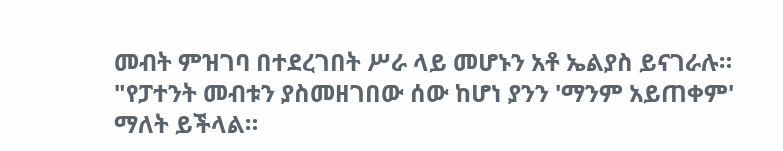መብት ምዝገባ በተደረገበት ሥራ ላይ መሆኑን አቶ ኤልያስ ይናገራሉ።
"የፓተንት መብቱን ያስመዘገበው ሰው ከሆነ ያንን 'ማንም አይጠቀም' ማለት ይችላል።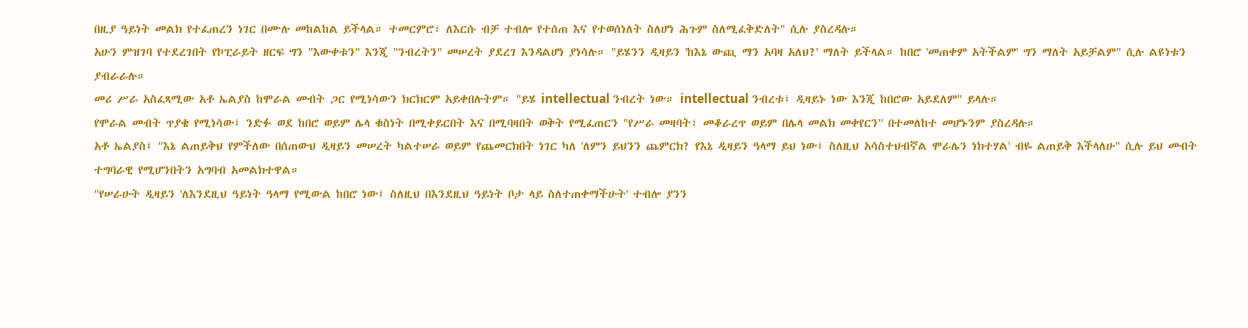በዚያ ዓይነት መልክ የተፈጠረን ነገር በሙሉ መከልከል ይችላል። ተመርምሮ፣ ለእርሱ ብቻ ተብሎ የተሰጠ እና የተወሰነለት ስለሆነ ሕጉም ስለሚፈቅድለት" ሲሉ ያስረዳሉ።
አሁን ምዝገባ የተደረገበት የኮፒራይት ዘርፍ ግን "እውቀቱን" እንጂ "ንብረትን" መሠረት ያደረገ እንዳልሆነ ያነሳሉ። "ይሄንን ዲዛይን 'ከእኔ ውጪ ማን አባዛ አለህ?' ማለት ይችላል። ከበሮ 'መጠቀም አትችልም' ግን ማለት አይቻልም" ሲሉ ልዩነቱን ያብራራሉ።
መሪ ሥራ አስፈጻሚው አቶ ኤልያስ ከሞራል መብት ጋር የሚነሳውን ክርክርም አይቀበሉትም። "ይሄ intellectual ንብረት ነው። intellectual ንብረቱ፤ ዲዛይኑ ነው እንጂ ከበሮው አይደለም" ይላሉ።
የሞራል መብት ጥያቄ የሚነሳው፤ ንድፉ ወደ ከበሮ ወይም ሌላ ቁስነት በሚቀይርበት እና በሚባዛበት ወቅት የሚፈጠርን "የሥራ መዛባት፣ መቆራረጥ ወይም በሌላ መልክ መቀየርን" በተመለከተ መሆኑንም ያስረዳሉ።
አቶ ኤልያስ፤ "እኔ ልጠይቅህ የምችለው በሰጠውህ ዲዛይን መሠረት ካልተሠራ ወይም የጨመርክበት ነገር ካለ 'ለምን ይህንን ጨምርክ? የእኔ ዲዛይን ዓላማ ይህ ነው፤ ስለዚህ አሳስተህብኛል ሞራሌን ነክተሃል' ብዬ ልጠይቅ እችላለሁ" ሲሉ ይህ መብት ተግባራዊ የሚሆንበትን አግባብ አመልክተዋል።
"የሠራሁት ዲዛይን 'ለእንደዚህ ዓይነት ዓላማ የሚውል ከበሮ ነው፤ ስለዚህ በእንደዚህ ዓይነት ቦታ ላይ ስለተጠቀማችሁት' ተብሎ ያንን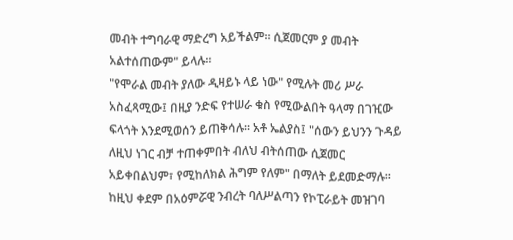መብት ተግባራዊ ማድረግ አይችልም። ሲጀመርም ያ መብት አልተሰጠውም" ይላሉ።
"የሞራል መብት ያለው ዲዛይኑ ላይ ነው" የሚሉት መሪ ሥራ አስፈጻሚው፤ በዚያ ንድፍ የተሠራ ቁስ የሚውልበት ዓላማ በገዢው ፍላጎት እንደሚወሰን ይጠቅሳሉ። አቶ ኤልያስ፤ "ሰውን ይህንን ጉዳይ ለዚህ ነገር ብቻ ተጠቀምበት ብለህ ብትሰጠው ሲጀመር አይቀበልህም፣ የሚከለክል ሕግም የለም" በማለት ይደመድማሉ።
ከዚህ ቀደም በአዕምሯዊ ንብረት ባለሥልጣን የኮፒራይት መዝገባ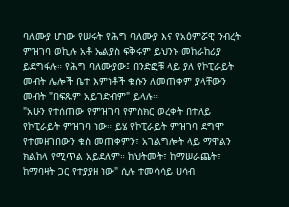ባለሙያ ሆነው የሠሩት የሕግ ባለሙያ እና የአዕምሯዊ ንብረት ምዝገባ ወኪሉ አቶ ኤልያስ ፍቅሩም ይህንኑ መከራከሪያ ይደግፋሉ። የሕግ ባለሙያው፤ በንድፎቹ ላይ ያለ የኮፒራይት መብት ሌሎች ቤተ እምነቶች ቁሱን ለመጠቀም ያላቸውን መብት "በፍጹም አይገድብም" ይላሉ።
"አሁን የተሰጠው የምዝገባ የምስክር ወረቀት በተለይ የኮፒራይት ምዝገባ ነው። ይሄ የኮፒራይት ምዝገባ ደግሞ የተመዘገበውን ቁስ መጠቀምን፣ አገልግሎት ላይ ማዋልን ክልከላ የሚጥል አይደለም። ከህትመት፣ ከማሠራጨት፣ ከማባዛት ጋር የተያያዘ ነው" ሲሉ ተመሳሳይ ሀሳብ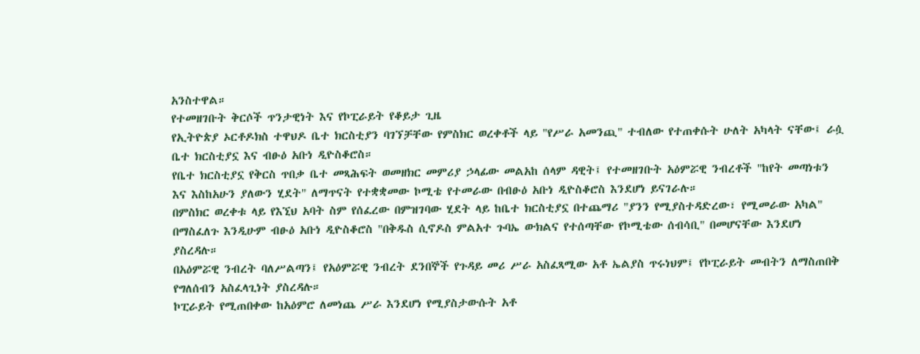አንስተዋል።
የተመዘገቡት ቅርሶች ጥንታዊነት እና የኮፒራይት የቆይታ ጊዜ
የኢትዮጵያ ኦርቶዶክስ ተዋህዶ ቤተ ክርስቲያን ባገኘቻቸው የምስክር ወረቀቶች ላይ "የሥራ አመንጪ" ተብለው የተጠቀሱት ሁለት አካላት ናቸው፤ ራሷ ቤተ ክርስቲያኗ እና ብፁዕ አቡነ ዲዮስቆሮስ።
የቤተ ክርስቲያኗ የቅርስ ጥበቃ ቤተ መጻሕፍት ወመዘክር መምሪያ ኃላፊው መልአከ ሰላም ዳዊት፤ የተመዘገቡት አዕምሯዊ ንብረቶች "ከየት መጣነቱን እና እስከአሁን ያለውን ሂደት" ለማጥናት የተቋቋመው ኮሚቴ የተመራው በብፁዕ አቡነ ዲዮስቆሮስ እንደሆነ ይናገራሉ።
በምስክር ወረቀቱ ላይ የእኚህ አባት ስም የሰፈረው በምዝገባው ሂደት ላይ ከቤተ ክርስቲያኗ በተጨማሪ "ያንን የሚያስተዳድረው፣ የሚመራው አካል" በማስፈለጉ እንዲሁም ብፁዕ አቡነ ዲዮስቆሮስ "በቅዱስ ሲኖዶስ ምልአተ ጉባኤ ውክልና የተሰጣቸው የኮሚቴው ሰብሳቢ" በመሆናቸው እንደሆነ ያስረዳሉ።
በአዕምሯዊ ንብረት ባለሥልጣን፤ የአዕምሯዊ ንብረት ደንበኞች የጉዳይ መሪ ሥራ አስፈጻሚው አቶ ኤልያስ ጥሩነህም፤ የኮፒራይት መብትን ለማስጠበቅ የግለሰብን አስፈላጊነት ያስረዳሉ።
ኮፒራይት የሚጠበቀው ከአዕምሮ ለመነጨ ሥራ እንደሆነ የሚያስታውሱት አቶ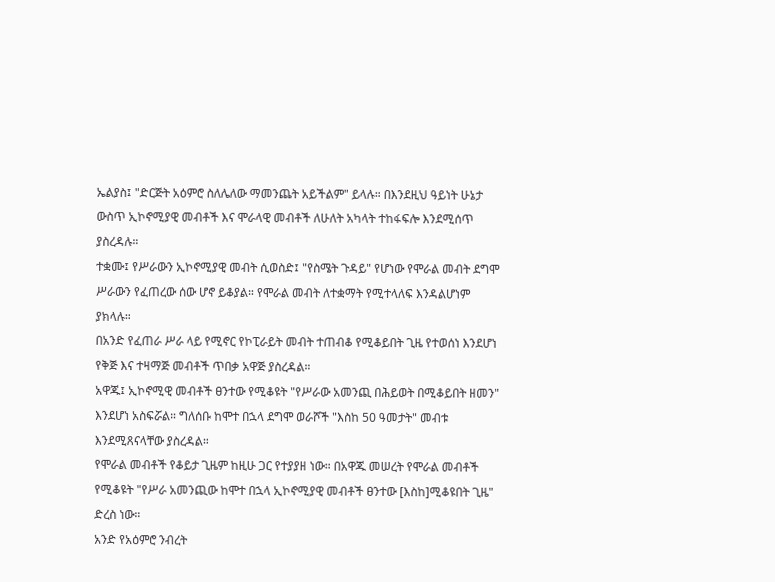ኤልያስ፤ "ድርጅት አዕምሮ ስለሌለው ማመንጨት አይችልም" ይላሉ። በእንደዚህ ዓይነት ሁኔታ ውስጥ ኢኮኖሚያዊ መብቶች እና ሞራላዊ መብቶች ለሁለት አካላት ተከፋፍሎ እንደሚሰጥ ያስረዳሉ።
ተቋሙ፤ የሥራውን ኢኮኖሚያዊ መብት ሲወስድ፤ "የስሜት ጉዳይ" የሆነው የሞራል መብት ደግሞ ሥራውን የፈጠረው ሰው ሆኖ ይቆያል። የሞራል መብት ለተቋማት የሚተላለፍ እንዳልሆነም ያክላሉ።
በአንድ የፈጠራ ሥራ ላይ የሚኖር የኮፒራይት መብት ተጠብቆ የሚቆይበት ጊዜ የተወሰነ እንደሆነ የቅጅ እና ተዛማጅ መብቶች ጥበቃ አዋጅ ያስረዳል።
አዋጁ፤ ኢኮኖሚዊ መብቶች ፀንተው የሚቆዩት "የሥራው አመንጪ በሕይወት በሚቆይበት ዘመን" እንደሆነ አስፍሯል። ግለሰቡ ከሞተ በኋላ ደግሞ ወራሾች "እስከ 50 ዓመታት" መብቱ እንደሚጸናላቸው ያስረዳል።
የሞራል መብቶች የቆይታ ጊዜም ከዚሁ ጋር የተያያዘ ነው። በአዋጁ መሠረት የሞራል መብቶች የሚቆዩት "የሥራ አመንጪው ከሞተ በኋላ ኢኮኖሚያዊ መብቶች ፀንተው [እስከ]ሚቆዩበት ጊዜ" ድረስ ነው።
አንድ የአዕምሮ ንብረት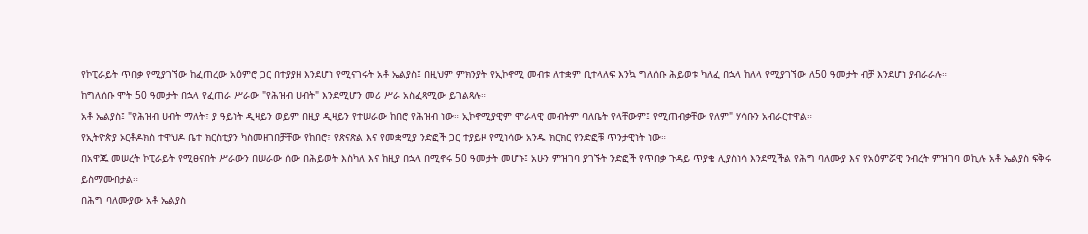የኮፒራይት ጥበቃ የሚያገኘው ከፈጠረው አዕምሮ ጋር በተያያዘ እንደሆነ የሚናገሩት አቶ ኤልያስ፤ በዚህም ምክንያት የኢኮኖሚ መብቱ ለተቋም ቢተላለፍ እንኳ ግለሰቡ ሕይወቱ ካለፈ በኋላ ከለላ የሚያገኘው ለ50 ዓመታት ብቻ እንደሆነ ያብራራሉ።
ከግለሰቡ ሞት 50 ዓመታት በኋላ የፈጠራ ሥራው "የሕዝብ ሀብት" እንደሚሆን መሪ ሥራ አስፈጻሚው ይገልጻሉ።
አቶ ኤልያስ፤ "የሕዝብ ሀብት ማለት፣ ያ ዓይነት ዲዛይን ወይም በዚያ ዲዛይን የተሠራው ከበሮ የሕዝብ ነው። ኢኮኖሚያዊም ሞራላዊ መብትም ባለቤት የላቸውም፤ የሚጠብቃቸው የለም" ሃሳቡን አብራርተዋል።
የኢትዮጵያ ኦርቶዶክስ ተዋህዶ ቤተ ክርስቲያን ካስመዘገበቻቸው የከበሮ፣ የጽናጽል እና የመቋሚያ ንድፎች ጋር ተያይዞ የሚነሳው አንዱ ክርክር የንድፎቹ ጥንታዊነት ነው።
በአዋጁ መሠረት ኮፒራይት የሚፀናበት ሥራውን በሠራው ሰው በሕይወት እስካለ እና ከዚያ በኋላ በሚኖሩ 50 ዓመታት መሆኑ፤ አሁን ምዝገባ ያገኙት ንድፎች የጥበቃ ጉዳይ ጥያቄ ሊያስነሳ እንደሚችል የሕግ ባለሙያ እና የአዕምሯዊ ንብረት ምዝገባ ወኪሉ አቶ ኤልያስ ፍቅሩ ይስማሙበታል።
በሕግ ባለሙያው አቶ ኤልያስ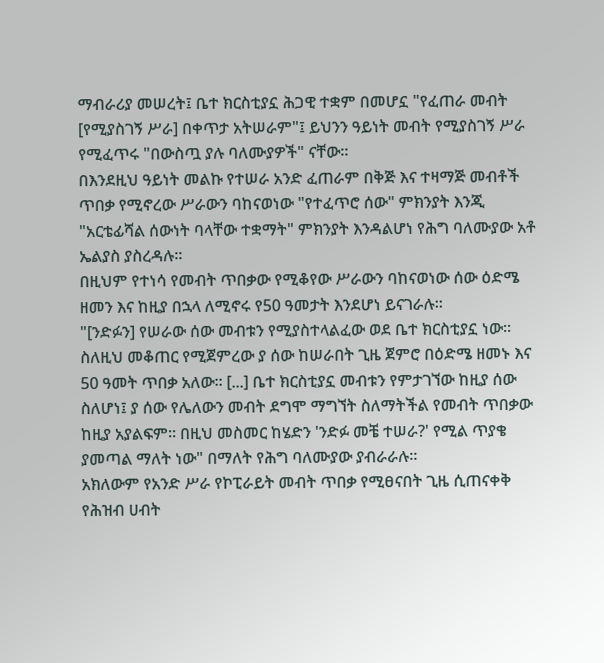ማብራሪያ መሠረት፤ ቤተ ክርስቲያኗ ሕጋዊ ተቋም በመሆኗ "የፈጠራ መብት [የሚያስገኝ ሥራ] በቀጥታ አትሠራም"፤ ይህንን ዓይነት መብት የሚያስገኝ ሥራ የሚፈጥሩ "በውስጧ ያሉ ባለሙያዎች" ናቸው።
በእንደዚህ ዓይነት መልኩ የተሠራ አንድ ፈጠራም በቅጅ እና ተዛማጅ መብቶች ጥበቃ የሚኖረው ሥራውን ባከናወነው "የተፈጥሮ ሰው" ምክንያት እንጂ "አርቴፊሻል ሰውነት ባላቸው ተቋማት" ምክንያት እንዳልሆነ የሕግ ባለሙያው አቶ ኤልያስ ያስረዳሉ።
በዚህም የተነሳ የመብት ጥበቃው የሚቆየው ሥራውን ባከናወነው ሰው ዕድሜ ዘመን እና ከዚያ በኋላ ለሚኖሩ የ50 ዓመታት እንደሆነ ይናገራሉ።
"[ንድፉን] የሠራው ሰው መብቱን የሚያስተላልፈው ወደ ቤተ ክርስቲያኗ ነው። ስለዚህ መቆጠር የሚጀምረው ያ ሰው ከሠራበት ጊዜ ጀምሮ በዕድሜ ዘመኑ እና 50 ዓመት ጥበቃ አለው። [...] ቤተ ክርስቲያኗ መብቱን የምታገኘው ከዚያ ሰው ስለሆነ፤ ያ ሰው የሌለውን መብት ደግሞ ማግኘት ስለማትችል የመብት ጥበቃው ከዚያ አያልፍም። በዚህ መስመር ከሄድን 'ንድፉ መቼ ተሠራ?' የሚል ጥያቄ ያመጣል ማለት ነው" በማለት የሕግ ባለሙያው ያብራራሉ።
አክለውም የአንድ ሥራ የኮፒራይት መብት ጥበቃ የሚፀናበት ጊዜ ሲጠናቀቅ የሕዝብ ሀብት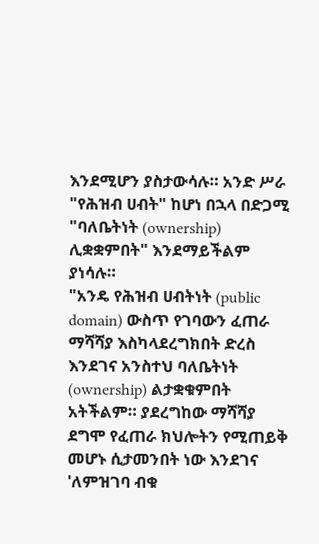እንደሚሆን ያስታውሳሉ። አንድ ሥራ "የሕዝብ ሀብት" ከሆነ በኋላ በድጋሚ "ባለቤትነት (ownership) ሊቋቋምበት" እንደማይችልም ያነሳሉ።
"አንዴ የሕዝብ ሀብትነት (public domain) ውስጥ የገባውን ፈጠራ ማሻሻያ እስካላደረግክበት ድረስ እንደገና አንስተህ ባለቤትነት (ownership) ልታቋቁምበት አትችልም። ያደረግከው ማሻሻያ ደግሞ የፈጠራ ክህሎትን የሚጠይቅ መሆኑ ሲታመንበት ነው እንደገና 'ለምዝገባ ብቁ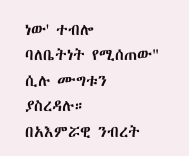ነው' ተብሎ ባለቤትነት የሚሰጠው" ሲሉ ሙግቱን ያስረዳሉ።
በአእምሯዊ ንብረት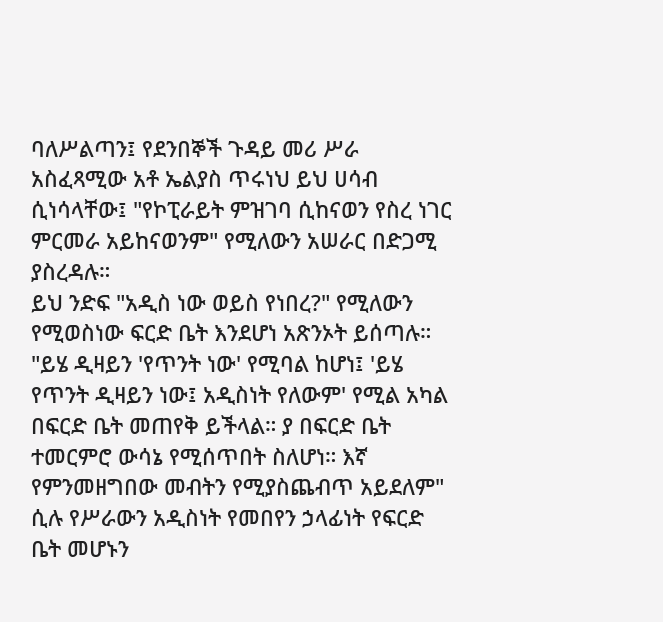ባለሥልጣን፤ የደንበኞች ጉዳይ መሪ ሥራ አስፈጻሚው አቶ ኤልያስ ጥሩነህ ይህ ሀሳብ ሲነሳላቸው፤ "የኮፒራይት ምዝገባ ሲከናወን የስረ ነገር ምርመራ አይከናወንም" የሚለውን አሠራር በድጋሚ ያስረዳሉ።
ይህ ንድፍ "አዲስ ነው ወይስ የነበረ?" የሚለውን የሚወስነው ፍርድ ቤት እንደሆነ አጽንኦት ይሰጣሉ።
"ይሄ ዲዛይን 'የጥንት ነው' የሚባል ከሆነ፤ 'ይሄ የጥንት ዲዛይን ነው፤ አዲስነት የለውም' የሚል አካል በፍርድ ቤት መጠየቅ ይችላል። ያ በፍርድ ቤት ተመርምሮ ውሳኔ የሚሰጥበት ስለሆነ። እኛ የምንመዘግበው መብትን የሚያስጨብጥ አይደለም" ሲሉ የሥራውን አዲስነት የመበየን ኃላፊነት የፍርድ ቤት መሆኑን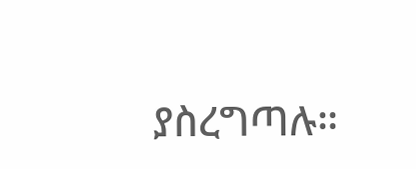ያስረግጣሉ።